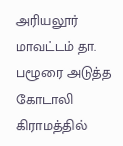அரியலூர் மாவட்டம் தா. பழூரை அடுத்த கோடாலி கிராமத்தில்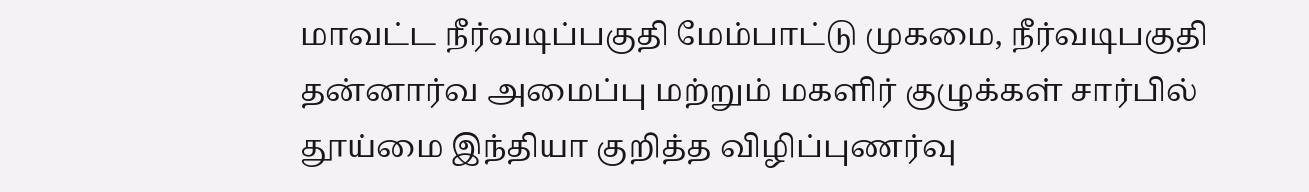மாவட்ட நீர்வடிப்பகுதி மேம்பாட்டு முகமை, நீர்வடிபகுதி தன்னார்வ அமைப்பு மற்றும் மகளிர் குழுக்கள் சார்பில் தூய்மை இந்தியா குறித்த விழிப்புணர்வு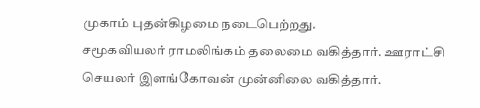முகாம் புதன்கிழமை நடைபெற்றது.
சமூகவியலர் ராமலிங்கம் தலைமை வகித்தார். ஊராட்சி செயலர் இளங்கோவன் முன்னிலை வகித்தார்.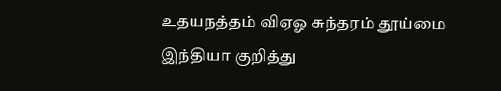உதயநத்தம் விஏஓ சுந்தரம் தூய்மை இந்தியா குறித்து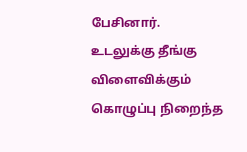பேசினார்.
உடலுக்கு தீங்கு விளைவிக்கும் கொழுப்பு நிறைந்த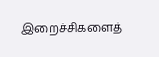இறைச்சிகளைத்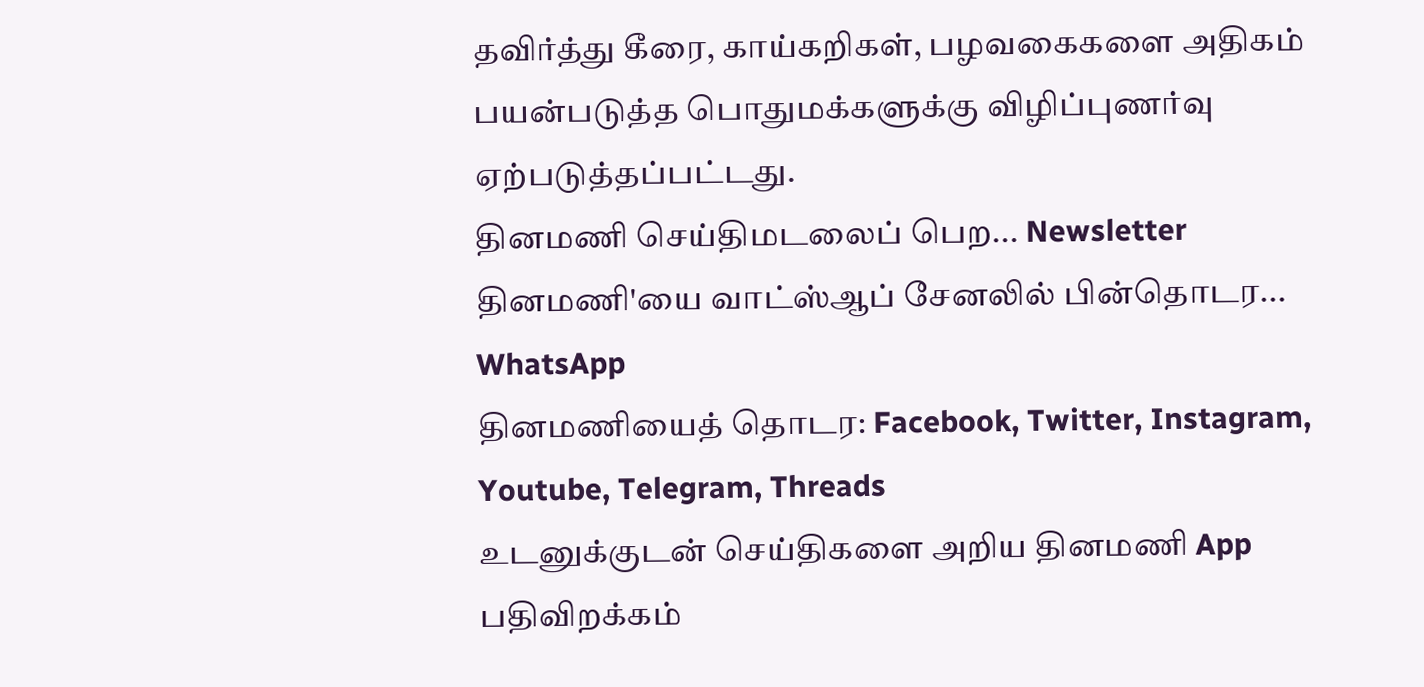தவிர்த்து கீரை, காய்கறிகள், பழவகைகளை அதிகம் பயன்படுத்த பொதுமக்களுக்கு விழிப்புணர்வு ஏற்படுத்தப்பட்டது.
தினமணி செய்திமடலைப் பெற... Newsletter
தினமணி'யை வாட்ஸ்ஆப் சேனலில் பின்தொடர... WhatsApp
தினமணியைத் தொடர: Facebook, Twitter, Instagram, Youtube, Telegram, Threads
உடனுக்குடன் செய்திகளை அறிய தினமணி App பதிவிறக்கம்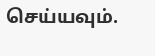செய்யவும்.